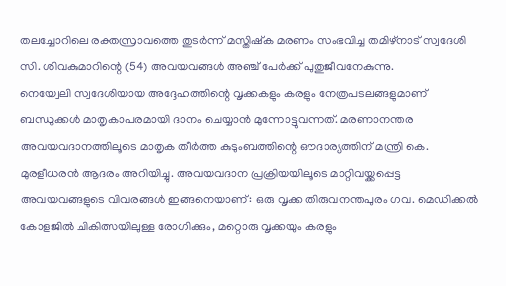തലച്ചോറിലെ രക്തസ്രാവത്തെ തുടർന്ന് മസ്തിഷ്ക മരണം സംഭവിച്ച തമിഴ്നാട് സ്വദേശി സി. ശിവകുമാറിന്റെ (54) അവയവങ്ങൾ അഞ്ച് പേർക്ക് പുതുജീവനേകുന്നു.
നെയ്വേലി സ്വദേശിയായ അദ്ദേഹത്തിന്റെ വൃക്കകളും കരളും നേത്രപടലങ്ങളുമാണ് ബന്ധുക്കൾ മാതൃകാപരമായി ദാനം ചെയ്യാൻ മുന്നോട്ടുവന്നത്. മരണാനന്തര അവയവദാനത്തിലൂടെ മാതൃക തീർത്ത കുടുംബത്തിന്റെ ഔദാര്യത്തിന് മന്ത്രി കെ.
മുരളീധരൻ ആദരം അറിയിച്ചു. അവയവദാന പ്രക്രിയയിലൂടെ മാറ്റിവയ്ക്കപ്പെട്ട
അവയവങ്ങളുടെ വിവരങ്ങൾ ഇങ്ങനെയാണ്: ഒരു വൃക്ക തിരുവനന്തപുരം ഗവ. മെഡിക്കൽ കോളജിൽ ചികിത്സയിലുള്ള രോഗിക്കും, മറ്റൊരു വൃക്കയും കരളും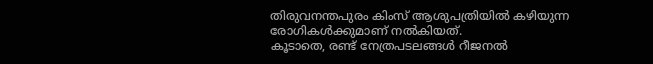തിരുവനന്തപുരം കിംസ് ആശുപത്രിയിൽ കഴിയുന്ന രോഗികൾക്കുമാണ് നൽകിയത്.
കൂടാതെ, രണ്ട് നേത്രപടലങ്ങൾ റീജനൽ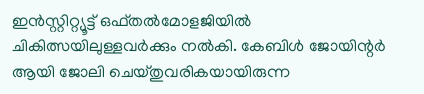ഇൻസ്റ്റിറ്റ്യൂട്ട് ഒഫ്തൽമോളജിയിൽ ചികിത്സയിലുള്ളവർക്കും നൽകി. കേബിൾ ജോയിന്റർ ആയി ജോലി ചെയ്തുവരികയായിരുന്ന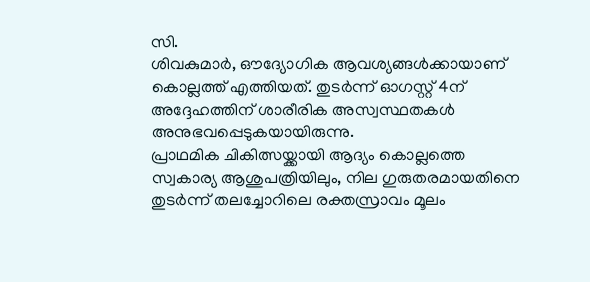സി.
ശിവകുമാർ, ഔദ്യോഗിക ആവശ്യങ്ങൾക്കായാണ് കൊല്ലത്ത് എത്തിയത്. തുടർന്ന് ഓഗസ്റ്റ് 4ന് അദ്ദേഹത്തിന് ശാരീരിക അസ്വസ്ഥതകൾ അനുഭവപ്പെടുകയായിരുന്നു.
പ്രാഥമിക ചികിത്സയ്ക്കായി ആദ്യം കൊല്ലത്തെ സ്വകാര്യ ആശുപത്രിയിലും, നില ഗുരുതരമായതിനെ തുടർന്ന് തലച്ചോറിലെ രക്തസ്രാവം മൂലം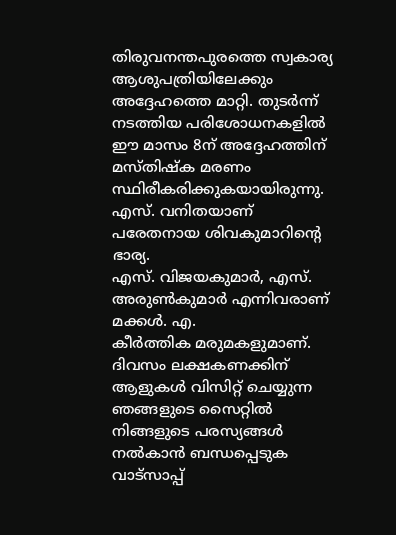തിരുവനന്തപുരത്തെ സ്വകാര്യ ആശുപത്രിയിലേക്കും അദ്ദേഹത്തെ മാറ്റി. തുടർന്ന് നടത്തിയ പരിശോധനകളിൽ ഈ മാസം 8ന് അദ്ദേഹത്തിന് മസ്തിഷ്ക മരണം സ്ഥിരീകരിക്കുകയായിരുന്നു.
എസ്. വനിതയാണ് പരേതനായ ശിവകുമാറിന്റെ ഭാര്യ.
എസ്. വിജയകുമാർ, എസ്.
അരുൺകുമാർ എന്നിവരാണ് മക്കൾ. എ.
കീർത്തിക മരുമകളുമാണ്.
ദിവസം ലക്ഷകണക്കിന് ആളുകൾ വിസിറ്റ് ചെയ്യുന്ന ഞങ്ങളുടെ സൈറ്റിൽ നിങ്ങളുടെ പരസ്യങ്ങൾ നൽകാൻ ബന്ധപ്പെടുക വാട്സാപ്പ്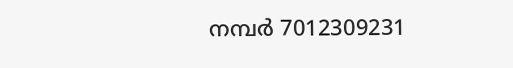നമ്പർ 7012309231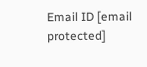Email ID [email protected]